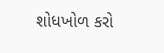શોધખોળ કરો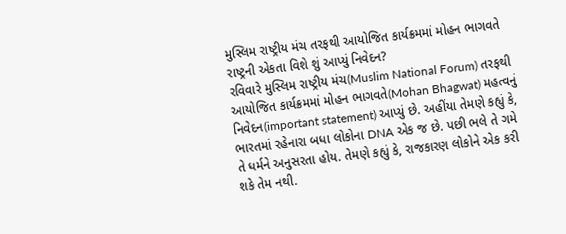મુસ્લિમ રાષ્ટ્રીય મંચ તરફથી આયોજિત કાર્યક્રમમાં મોહન ભાગવતે રાષ્ટ્રની એકતા વિશે શું આપ્યું નિવેદન?
રવિવારે મુસ્લિમ રાષ્ટ્રીય મંચ(Muslim National Forum) તરફથી આયોજિત કાર્યક્રમમાં મોહન ભાગવતે(Mohan Bhagwat) મહત્વનું નિવેદન(important statement) આપ્યું છે. અહીંયા તેમણે કહ્યું કે, ભારતમાં રહેનારા બધા લોકોના DNA એક જ છે. પછી ભલે તે ગમે તે ધર્મને અનુસરતા હોય. તેમણે કહ્યું કે, રાજકારણ લોકોને એક કરી શકે તેમ નથી.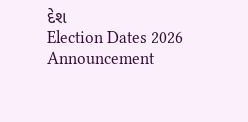દેશ
Election Dates 2026 Announcement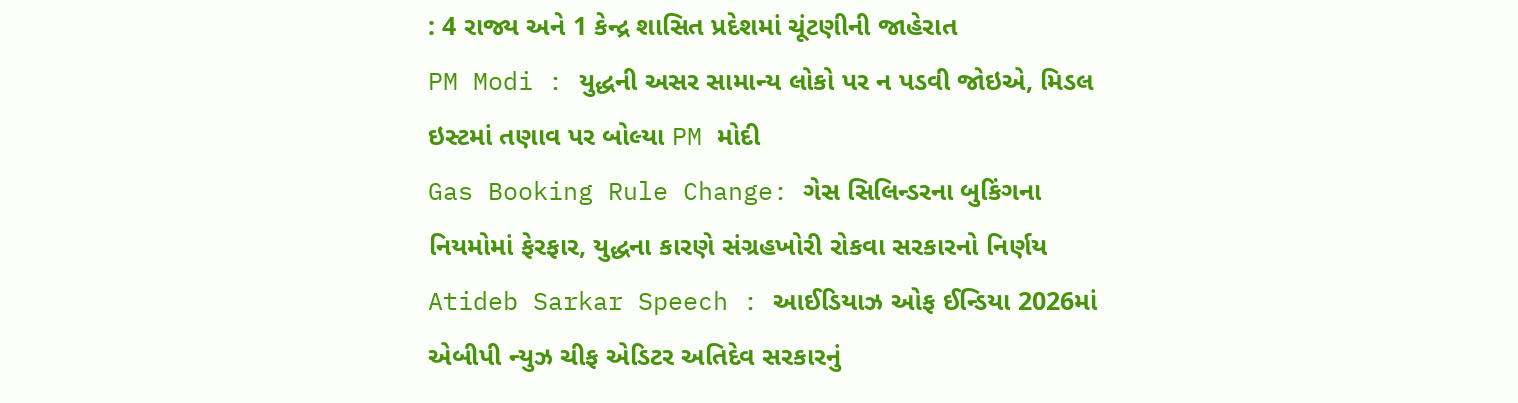: 4 રાજ્ય અને 1 કેન્દ્ર શાસિત પ્રદેશમાં ચૂંટણીની જાહેરાત
PM Modi : યુદ્ધની અસર સામાન્ય લોકો પર ન પડવી જોઇએ, મિડલ ઇસ્ટમાં તણાવ પર બોલ્યા PM મોદી
Gas Booking Rule Change: ગેસ સિલિન્ડરના બુકિંગના નિયમોમાં ફેરફાર, યુદ્ધના કારણે સંગ્રહખોરી રોકવા સરકારનો નિર્ણય
Atideb Sarkar Speech : આઈડિયાઝ ઓફ ઈન્ડિયા 2026માં એબીપી ન્યુઝ ચીફ એડિટર અતિદેવ સરકારનું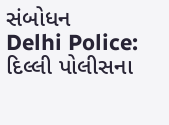સંબોધન
Delhi Police: દિલ્લી પોલીસના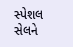સ્પેશલ સેલને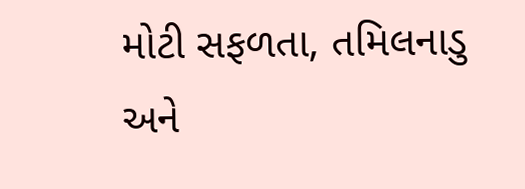મોટી સફળતા, તમિલનાડુ અને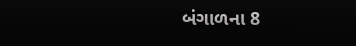બંગાળના 8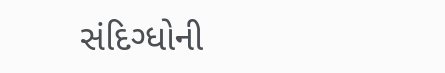સંદિગ્ધોની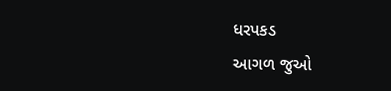ધરપકડ
આગળ જુઓ